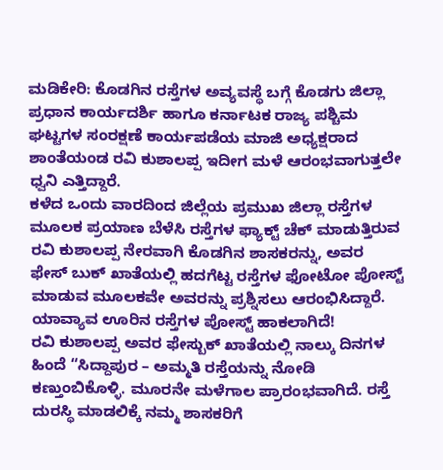ಮಡಿಕೇರಿ: ಕೊಡಗಿನ ರಸ್ತೆಗಳ ಅವ್ಯವಸ್ಥೆ ಬಗ್ಗೆ ಕೊಡಗು ಜಿಲ್ಲಾ ಪ್ರಧಾನ ಕಾರ್ಯದರ್ಶಿ ಹಾಗೂ ಕರ್ನಾಟಕ ರಾಜ್ಯ ಪಶ್ಚಿಮ ಘಟ್ಟಗಳ ಸಂರಕ್ಷಣೆ ಕಾರ್ಯಪಡೆಯ ಮಾಜಿ ಅಧ್ಯಕ್ಷರಾದ ಶಾಂತೆಯಂಡ ರವಿ ಕುಶಾಲಪ್ಪ ಇದೀಗ ಮಳೆ ಆರಂಭವಾಗುತ್ತಲೇ ಧ್ವನಿ ಎತ್ತಿದ್ದಾರೆ.
ಕಳೆದ ಒಂದು ವಾರದಿಂದ ಜಿಲ್ಲೆಯ ಪ್ರಮುಖ ಜಿಲ್ಲಾ ರಸ್ತೆಗಳ ಮೂಲಕ ಪ್ರಯಾಣ ಬೆಳೆಸಿ ರಸ್ತೆಗಳ ಫ್ಯಾಕ್ಟ್ ಚೆಕ್ ಮಾಡುತ್ತಿರುವ ರವಿ ಕುಶಾಲಪ್ಪ ನೇರವಾಗಿ ಕೊಡಗಿನ ಶಾಸಕರನ್ನು, ಅವರ ಫೇಸ್ ಬುಕ್ ಖಾತೆಯಲ್ಲಿ ಹದಗೆಟ್ಟ ರಸ್ತೆಗಳ ಫೋಟೋ ಪೋಸ್ಟ್ ಮಾಡುವ ಮೂಲಕವೇ ಅವರನ್ನು ಪ್ರಶ್ನಿಸಲು ಆರಂಭಿಸಿದ್ದಾರೆ.
ಯಾವ್ಯಾವ ಊರಿನ ರಸ್ತೆಗಳ ಪೋಸ್ಟ್ ಹಾಕಲಾಗಿದೆ!
ರವಿ ಕುಶಾಲಪ್ಪ ಅವರ ಫೇಸ್ಬುಕ್ ಖಾತೆಯಲ್ಲಿ ನಾಲ್ಕು ದಿನಗಳ ಹಿಂದೆ “ಸಿದ್ದಾಪುರ – ಅಮ್ಮತಿ ರಸ್ತೆಯನ್ನು ನೋಡಿ ಕಣ್ತುಂಬಿಕೊಳ್ಳಿ. ಮೂರನೇ ಮಳೆಗಾಲ ಪ್ರಾರಂಭವಾಗಿದೆ. ರಸ್ತೆ ದುರಸ್ಥಿ ಮಾಡಲಿಕ್ಕೆ ನಮ್ಮ ಶಾಸಕರಿಗೆ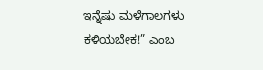ಇನ್ನೆಷು ಮಳೆಗಾಲಗಳು ಕಳಿಯಬೇಕ!” ಎಂಬ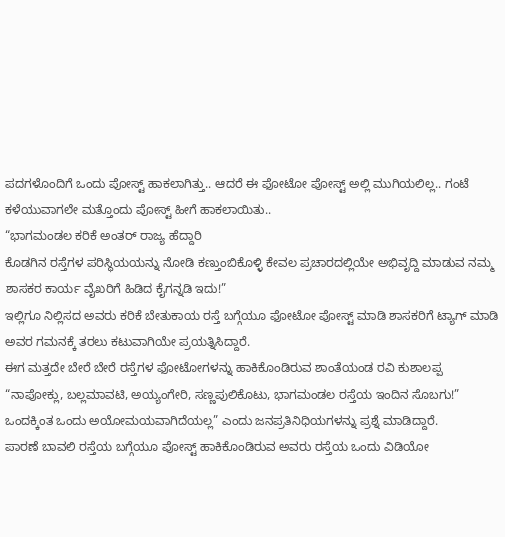ಪದಗಳೊಂದಿಗೆ ಒಂದು ಪೋಸ್ಟ್ ಹಾಕಲಾಗಿತ್ತು.. ಆದರೆ ಈ ಫೋಟೋ ಪೋಸ್ಟ್ ಅಲ್ಲಿ ಮುಗಿಯಲಿಲ್ಲ.. ಗಂಟೆ ಕಳೆಯುವಾಗಲೇ ಮತ್ತೊಂದು ಪೋಸ್ಟ್ ಹೀಗೆ ಹಾಕಲಾಯಿತು..
“ಭಾಗಮಂಡಲ ಕರಿಕೆ ಅಂತರ್ ರಾಜ್ಯ ಹೆದ್ದಾರಿ
ಕೊಡಗಿನ ರಸ್ತೆಗಳ ಪರಿಸ್ಥಿಯಯನ್ನು ನೋಡಿ ಕಣ್ತುಂಬಿಕೊಳ್ಳಿ ಕೇವಲ ಪ್ರಚಾರದಲ್ಲಿಯೇ ಅಭಿವೃದ್ದಿ ಮಾಡುವ ನಮ್ಮ ಶಾಸಕರ ಕಾರ್ಯ ವೈಖರಿಗೆ ಹಿಡಿದ ಕೈಗನ್ನಡಿ ಇದು!”
ಇಲ್ಲಿಗೂ ನಿಲ್ಲಿಸದ ಅವರು ಕರಿಕೆ ಬೇತುಕಾಯ ರಸ್ತೆ ಬಗ್ಗೆಯೂ ಫೋಟೋ ಪೋಸ್ಟ್ ಮಾಡಿ ಶಾಸಕರಿಗೆ ಟ್ಯಾಗ್ ಮಾಡಿ ಅವರ ಗಮನಕ್ಕೆ ತರಲು ಕಟುವಾಗಿಯೇ ಪ್ರಯತ್ನಿಸಿದ್ದಾರೆ.
ಈಗ ಮತ್ತದೇ ಬೇರೆ ಬೇರೆ ರಸ್ತೆಗಳ ಫೋಟೋಗಳನ್ನು ಹಾಕಿಕೊಂಡಿರುವ ಶಾಂತೆಯಂಡ ರವಿ ಕುಶಾಲಪ್ಪ
“ನಾಪೋಕ್ಲು, ಬಲ್ಲಮಾವಟಿ, ಅಯ್ಯಂಗೇರಿ, ಸಣ್ಣಪುಲಿಕೊಟು, ಭಾಗಮಂಡಲ ರಸ್ತೆಯ ಇಂದಿನ ಸೊಬಗು!”
ಒಂದಕ್ಕಿಂತ ಒಂದು ಅಯೋಮಯವಾಗಿದೆಯಲ್ಲ” ಎಂದು ಜನಪ್ರತಿನಿಧಿಯಗಳನ್ನು ಪ್ರಶ್ನೆ ಮಾಡಿದ್ದಾರೆ.
ಪಾರಣೆ ಬಾವಲಿ ರಸ್ತೆಯ ಬಗ್ಗೆಯೂ ಪೋಸ್ಟ್ ಹಾಕಿಕೊಂಡಿರುವ ಅವರು ರಸ್ತೆಯ ಒಂದು ವಿಡಿಯೋ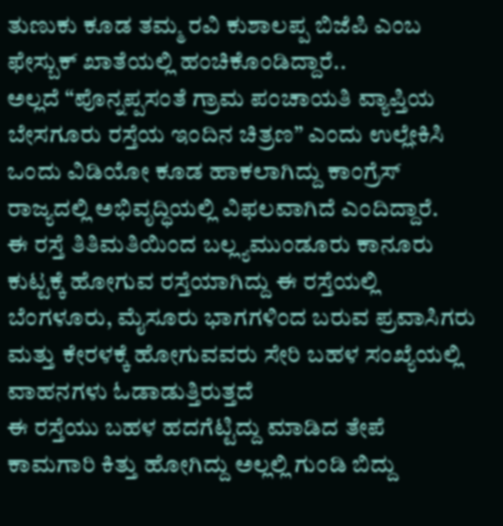ತುಣುಕು ಕೂಡ ತಮ್ಮ ರವಿ ಕುಶಾಲಪ್ಪ ಬಿಜೆಪಿ ಎಂಬ ಫೇಸ್ಬುಕ್ ಖಾತೆಯಲ್ಲಿ ಹಂಚಿಕೊಂಡಿದ್ದಾರೆ..
ಅಲ್ಲದೆ “ಪೊನ್ನಪ್ಪಸಂತೆ ಗ್ರಾಮ ಪಂಚಾಯತಿ ವ್ಯಾಪ್ತಿಯ ಬೇಸಗೂರು ರಸ್ತೆಯ ಇಂದಿನ ಚಿತ್ರಣ” ಎಂದು ಉಲ್ಲೇಕಿಸಿ ಒಂದು ವಿಡಿಯೋ ಕೂಡ ಹಾಕಲಾಗಿದ್ದು ಕಾಂಗ್ರೆಸ್ ರಾಜ್ಯದಲ್ಲಿ ಅಭಿವೃದ್ಧಿಯಲ್ಲಿ ವಿಫಲವಾಗಿದೆ ಎಂದಿದ್ದಾರೆ.
ಈ ರಸ್ತೆ ತಿತಿಮತಿಯಿಂದ ಬಲ್ಲ್ಯಮುಂಡೂರು ಕಾನೂರು ಕುಟ್ಟಕ್ಕೆ ಹೋಗುವ ರಸ್ತೆಯಾಗಿದ್ದು ಈ ರಸ್ತೆಯಲ್ಲಿ ಬೆಂಗಳೂರು, ಮೈಸೂರು ಭಾಗಗಳಿಂದ ಬರುವ ಪ್ರವಾಸಿಗರು ಮತ್ತು ಕೇರಳಕ್ಕೆ ಹೋಗುವವರು ಸೇರಿ ಬಹಳ ಸಂಖ್ಯೆಯಲ್ಲಿ ವಾಹನಗಳು ಓಡಾಡುತ್ತಿರುತ್ತದೆ
ಈ ರಸ್ತೆಯು ಬಹಳ ಹದಗೆಟ್ಟಿದ್ದು ಮಾಡಿದ ತೇಪೆ ಕಾಮಗಾರಿ ಕಿತ್ತು ಹೋಗಿದ್ದು ಅಲ್ಲಲ್ಲಿ ಗುಂಡಿ ಬಿದ್ದು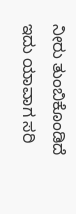ನೀರು ತುಂಬಿಕೊಂಡಿದೆ
ಇದು ಯಾವಾಗ ಸರಿ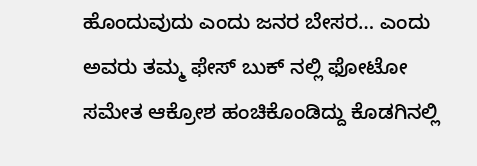ಹೊಂದುವುದು ಎಂದು ಜನರ ಬೇಸರ… ಎಂದು ಅವರು ತಮ್ಮ ಫೇಸ್ ಬುಕ್ ನಲ್ಲಿ ಫೋಟೋ ಸಮೇತ ಆಕ್ರೋಶ ಹಂಚಿಕೊಂಡಿದ್ದು ಕೊಡಗಿನಲ್ಲಿ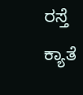ರಸ್ತೆ ಕ್ಯಾತೆ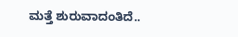ಮತ್ತೆ ಶುರುವಾದಂತಿದೆ..